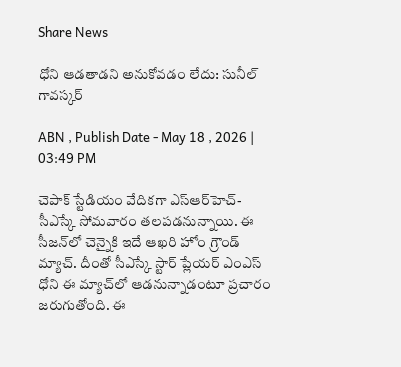Share News

ధోని ఆడతాడని అనుకోవడం లేదు: సునీల్ గావస్కర్

ABN , Publish Date - May 18 , 2026 | 03:49 PM

చెపాక్ స్టేడియం వేదికగా ఎస్ఆర్‌హెచ్-సీఎస్కే సోమవారం తలపడనున్నాయి. ఈ సీజన్‌లో చెన్నైకి ఇదే ఆఖరి హోం గ్రౌండ్ మ్యాచ్. దీంతో సీఎస్కే స్టార్ ప్లేయర్ ఎంఎస్ ధోని ఈ మ్యాచ్‌లో ఆడనున్నాడంటూ ప్రచారం జరుగుతోంది. ఈ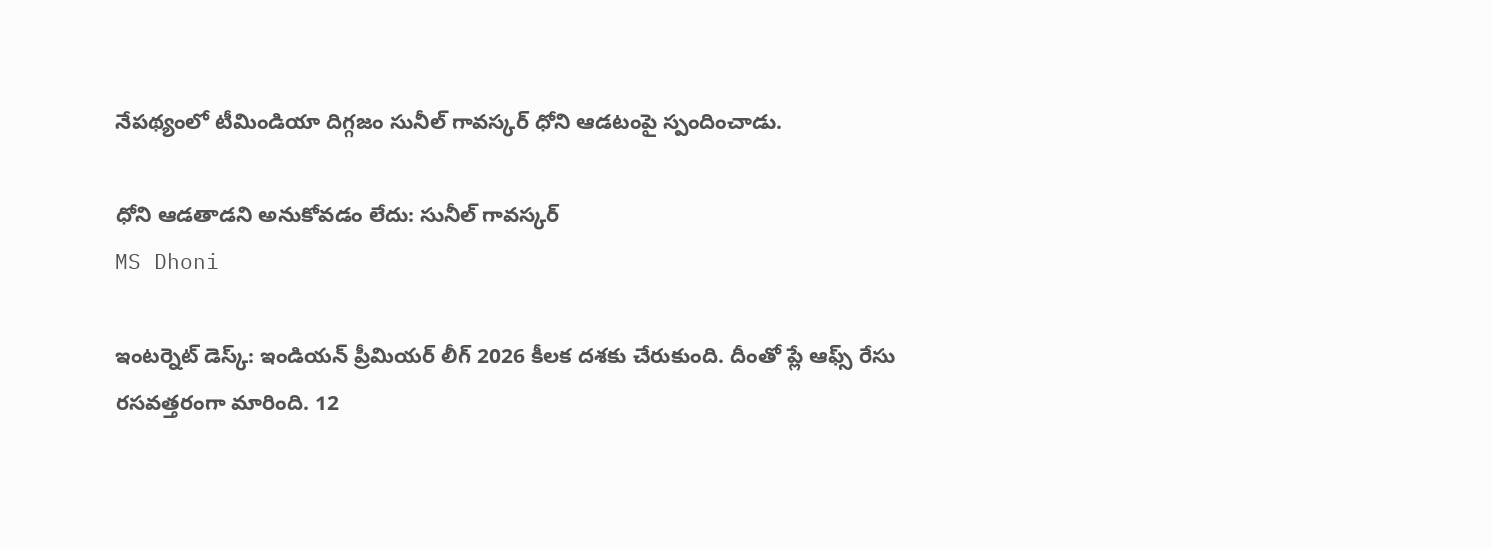నేపథ్యంలో టీమిండియా దిగ్గజం సునీల్ గావస్కర్ ధోని ఆడటంపై స్పందించాడు.

ధోని ఆడతాడని అనుకోవడం లేదు: సునీల్ గావస్కర్
MS Dhoni

ఇంటర్నెట్ డెస్క్: ఇండియన్ ప్రీమియర్ లీగ్ 2026 కీలక దశకు చేరుకుంది. దీంతో ప్లే ఆఫ్స్ రేసు రసవత్తరంగా మారింది. 12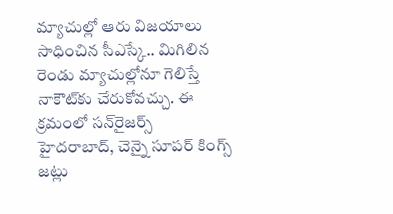మ్యాచుల్లో ఆరు విజయాలు సాధించిన సీఎస్కే.. మిగిలిన రెండు మ్యాచుల్లోనూ గెలిస్తే నాకౌట్‌కు చేరుకోవచ్చు. ఈ క్రమంలో సన్‌రైజర్స్ హైదరాబాద్, చెన్నై సూపర్ కింగ్స్ జట్లు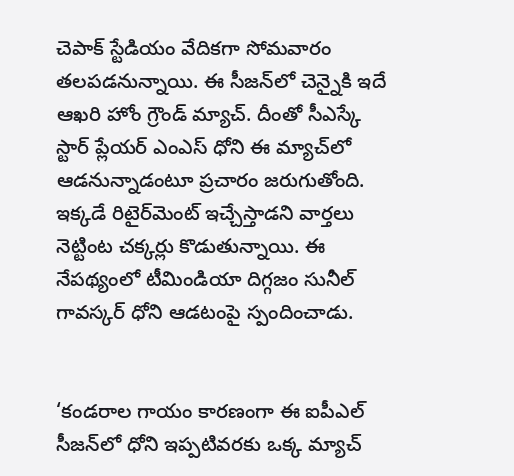చెపాక్ స్టేడియం వేదికగా సోమవారం తలపడనున్నాయి. ఈ సీజన్‌లో చెన్నైకి ఇదే ఆఖరి హోం గ్రౌండ్ మ్యాచ్. దీంతో సీఎస్కే స్టార్ ప్లేయర్ ఎంఎస్ ధోని ఈ మ్యాచ్‌లో ఆడనున్నాడంటూ ప్రచారం జరుగుతోంది. ఇక్కడే రిటైర్‌మెంట్ ఇచ్చేస్తాడని వార్తలు నెట్టింట చక్కర్లు కొడుతున్నాయి. ఈ నేపథ్యంలో టీమిండియా దిగ్గజం సునీల్ గావస్కర్ ధోని ఆడటంపై స్పందించాడు.


‘కండరాల గాయం కారణంగా ఈ ఐపీఎల్ సీజన్‌లో ధోని ఇప్పటివరకు ఒక్క మ్యాచ్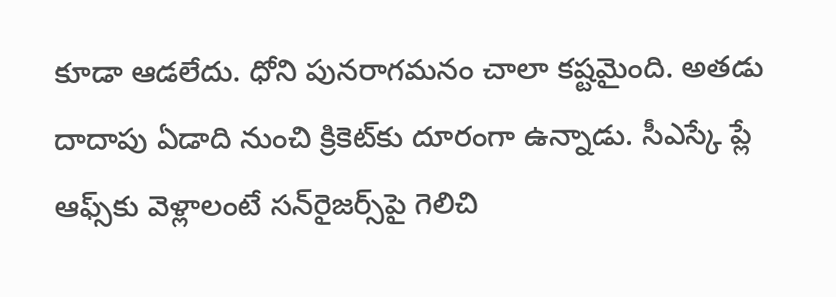కూడా ఆడలేదు. ధోని పునరాగమనం చాలా కష్టమైంది. అతడు దాదాపు ఏడాది నుంచి క్రికెట్‌కు దూరంగా ఉన్నాడు. సీఎస్కే ప్లే ఆఫ్స్‌కు వెళ్లాలంటే సన్‌రైజర్స్‌పై గెలిచి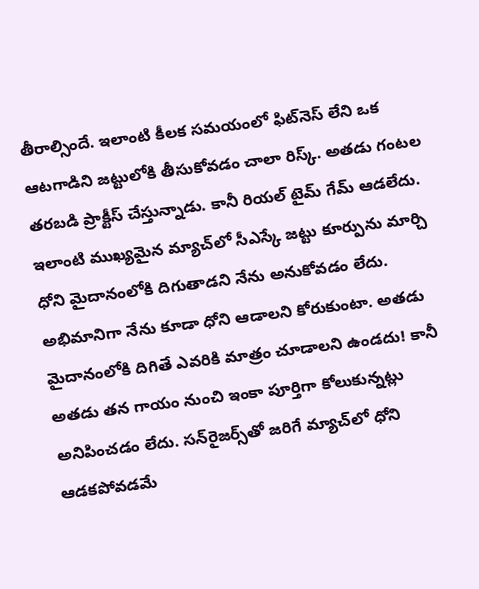తీరాల్సిందే. ఇలాంటి కీలక సమయంలో ఫిట్‌నెస్ లేని ఒక ఆటగాడిని జట్టులోకి తీసుకోవడం చాలా రిస్క్. అతడు గంటల తరబడి ప్రాక్టీస్ చేస్తున్నాడు. కానీ రియల్ టైమ్ గేమ్ ఆడలేదు. ఇలాంటి ముఖ్యమైన మ్యాచ్‌లో సీఎస్కే జట్టు కూర్పును మార్చి ధోని మైదానంలోకి దిగుతాడని నేను అనుకోవడం లేదు. అభిమానిగా నేను కూడా ధోని ఆడాలని కోరుకుంటా. అతడు మైదానంలోకి దిగితే ఎవరికి మాత్రం చూడాలని ఉండదు! కానీ అతడు తన గాయం నుంచి ఇంకా పూర్తిగా కోలుకున్నట్లు అనిపించడం లేదు. సన్‌రైజర్స్‌తో జరిగే మ్యాచ్‌లో ధోని ఆడకపోవడమే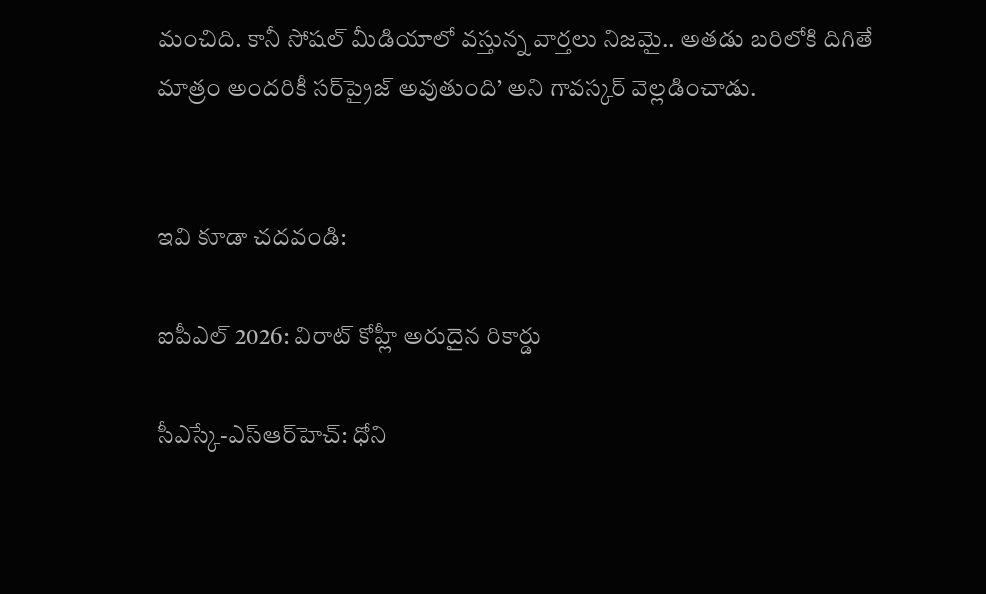మంచిది. కానీ సోషల్ మీడియాలో వస్తున్న వార్తలు నిజమై.. అతడు బరిలోకి దిగితే మాత్రం అందరికీ సర్‌ప్రైజ్ అవుతుంది’ అని గావస్కర్ వెల్లడించాడు.


ఇవి కూడా చదవండి:

ఐపీఎల్ 2026: విరాట్ కోహ్లీ అరుదైన రికార్డు

సీఎస్కే-ఎస్ఆర్‌హెచ్: ధోని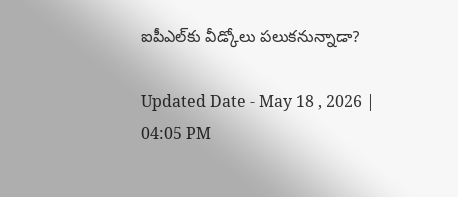ఐపీఎల్‌కు వీడ్కోలు పలుకనున్నాడా?

Updated Date - May 18 , 2026 | 04:05 PM